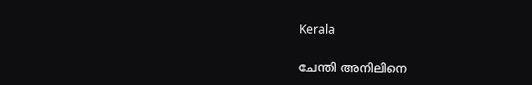Kerala

ചേന്തി അനിലിനെ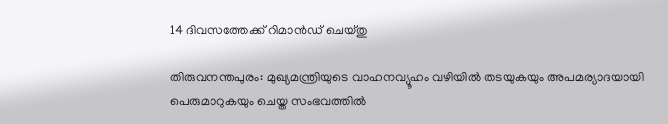14 ദിവസത്തേക്ക് റിമാൻഡ് ചെയ്തു

തിരുവനന്തപുരം: മുഖ്യമന്ത്രിയുടെ വാഹനവ്യൂഹം വഴിയിൽ തടയുകയും അപമര്യാദയായി പെരുമാറുകയും ചെയ്ത സംഭവത്തിൽ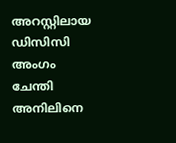അറസ്റ്റിലായ ഡിസിസി അംഗം ചേന്തി അനിലിനെ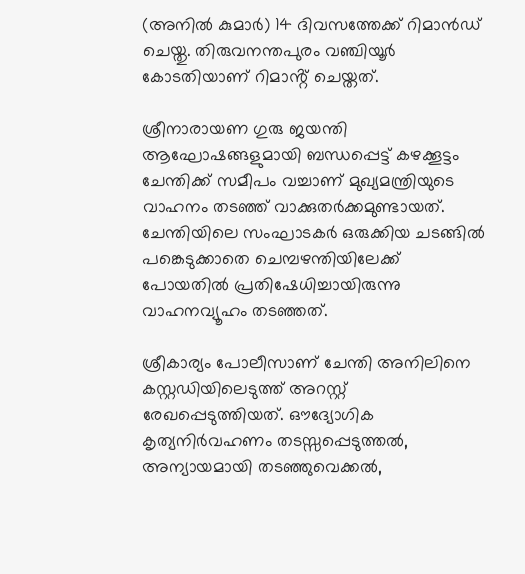(അനിൽ കുമാർ) 14 ദിവസത്തേക്ക് റിമാൻഡ് ചെയ്തു. തിരുവനന്തപുരം വഞ്ചിയൂർ കോടതിയാണ് റിമാൻ്റ് ചെയ്തത്.

ശ്രീനാരായണ ഗുരു ജയന്തി ആഘോഷങ്ങളുമായി ബന്ധപ്പെട്ട് കഴക്കൂട്ടം ചേന്തിക്ക് സമീപം വച്ചാണ് മുഖ്യമന്ത്രിയുടെ വാഹനം തടഞ്ഞ് വാക്കുതർക്കമുണ്ടായത്. ചേന്തിയിലെ സംഘാടകർ ഒരുക്കിയ ചടങ്ങിൽ പങ്കെടുക്കാതെ ചെമ്പഴന്തിയിലേക്ക് പോയതിൽ പ്രതിഷേധിച്ചായിരുന്നു വാഹനവ്യൂഹം തടഞ്ഞത്.

ശ്രീകാര്യം പോലീസാണ് ചേന്തി അനിലിനെ കസ്റ്റഡിയിലെടുത്ത് അറസ്റ്റ് രേഖപ്പെടുത്തിയത്. ഔദ്യോഗിക കൃത്യനിർവഹണം തടസ്സപ്പെടുത്തൽ, അന്യായമായി തടഞ്ഞുവെക്കൽ,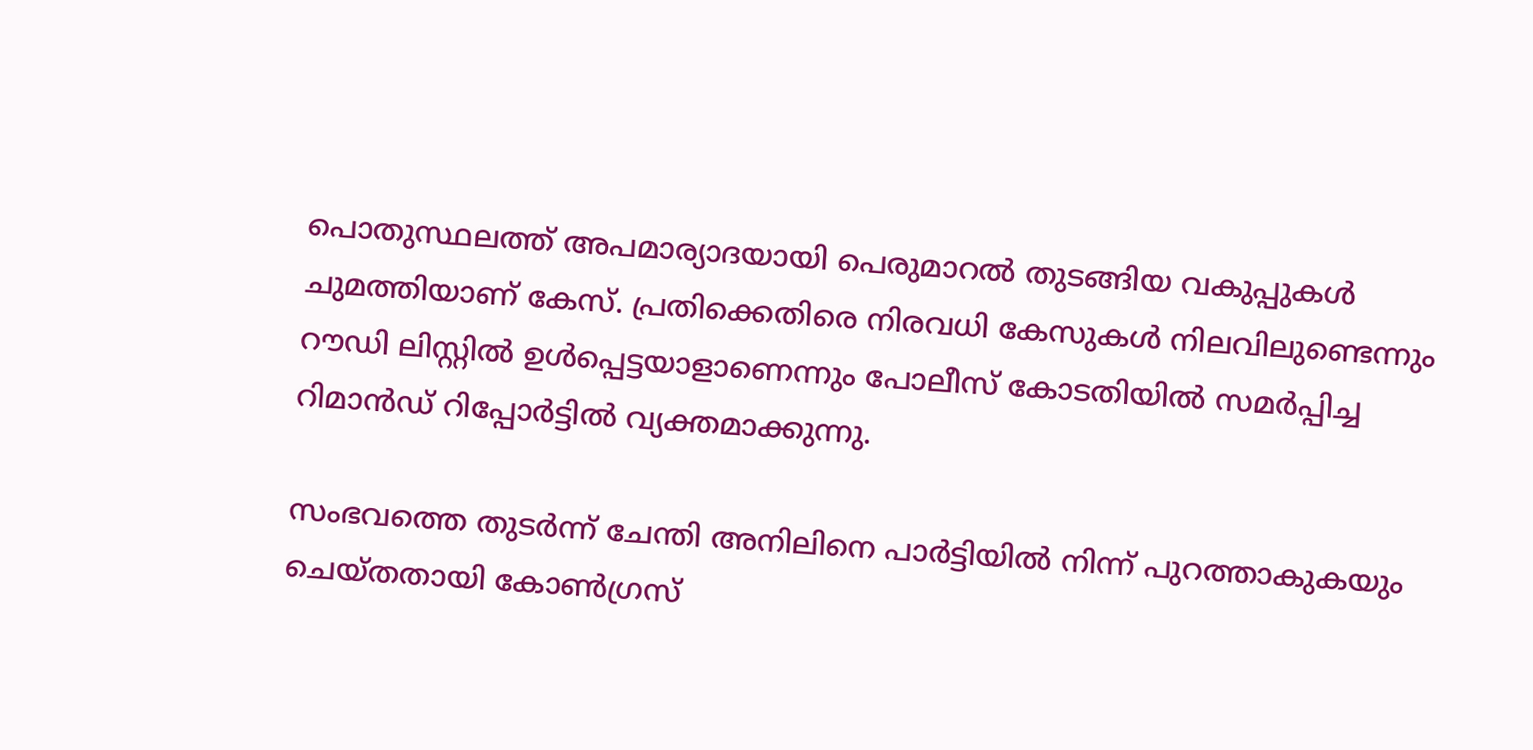പൊതുസ്ഥലത്ത് അപമാര്യാദയായി പെരുമാറൽ തുടങ്ങിയ വകുപ്പുകൾ ചുമത്തിയാണ് കേസ്. പ്രതിക്കെതിരെ നിരവധി കേസുകൾ നിലവിലുണ്ടെന്നും റൗഡി ലിസ്റ്റിൽ ഉൾപ്പെട്ടയാളാണെന്നും പോലീസ് കോടതിയിൽ സമർപ്പിച്ച റിമാൻഡ് റിപ്പോർട്ടിൽ വ്യക്തമാക്കുന്നു.

സംഭവത്തെ തുടർന്ന് ചേന്തി അനിലിനെ പാർട്ടിയിൽ നിന്ന് പുറത്താകുകയും  ചെയ്തതായി കോൺഗ്രസ്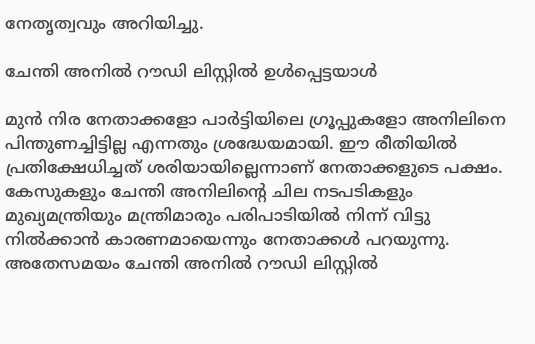നേതൃത്വവും അറിയിച്ചു.

ചേന്തി അനിൽ റൗഡി ലിസ്റ്റിൽ ഉൾപ്പെട്ടയാൾ

മുന്‍ നിര നേതാക്കളോ പാര്‍ട്ടിയിലെ ഗ്രൂപ്പുകളോ അനിലിനെ പിന്തുണച്ചിട്ടില്ല എന്നതും ശ്രദ്ധേയമായി. ഈ രീതിയിൽ പ്രതിക്ഷേധിച്ചത് ശരിയായില്ലെന്നാണ് നേതാക്കളുടെ പക്ഷം. കേസുകളും ചേന്തി അനിലിന്‍റെ ചില നടപടികളും മുഖ്യമന്ത്രിയും മന്ത്രിമാരും പരിപാടിയിൽ നിന്ന് വിട്ടു നിൽക്കാൻ കാരണമായെന്നും നേതാക്കള്‍ പറയുന്നു. അതേസമയം ചേന്തി അനിൽ റൗഡി ലിസ്റ്റിൽ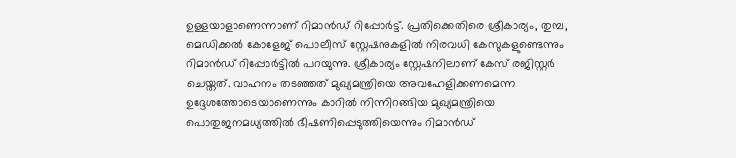ഉള്ളയാളാണെന്നാണ് റിമാൻഡ് റിപ്പോർട്ട്‌. പ്രതിക്കെതിരെ ശ്രീകാര്യം, തുമ്പ, മെഡിക്കൽ കോളേജ് പൊലീസ് സ്റ്റേഷനുകളിൽ നിരവധി കേസുകളുണ്ടെന്നും റിമാൻഡ് റിപ്പോർട്ടിൽ പറയുന്നു. ശ്രീകാര്യം സ്റ്റേഷനിലാണ് കേസ് രജിസ്റ്റർ ചെയ്തത്. വാഹനം തടഞ്ഞത് മുഖ്യമന്ത്രിയെ അവഹേളിക്കണമെന്ന ഉദ്ദേശത്തോടെയാണെന്നും കാറിൽ നിന്നിറങ്ങിയ മുഖ്യമന്ത്രിയെ പൊതുജനമധ്യത്തിൽ ഭീഷണിപ്പെടുത്തിയെന്നും റിമാൻഡ്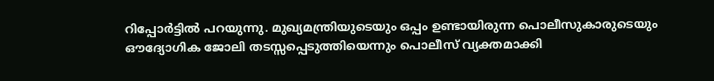റിപ്പോർട്ടിൽ പറയുന്നു. മുഖ്യമന്ത്രിയുടെയും ഒപ്പം ഉണ്ടായിരുന്ന പൊലീസുകാരുടെയും ഔദ്യോഗിക ജോലി തടസ്സപ്പെടുത്തിയെന്നും പൊലീസ് വ്യക്തമാക്കി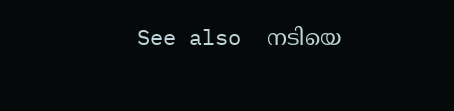See also  നടിയെ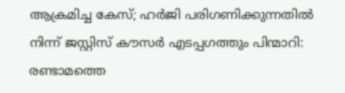ആക്രമിച്ച കേസ്; ഹർജി പരിഗണിക്കുന്നതിൽ നിന്ന് ജസ്റ്റിസ് കൗസർ എടപ്പഗത്തും പിന്മാറി: രണ്ടാമത്തെ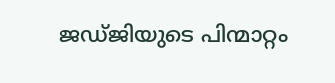ജഡ്ജിയുടെ പിന്മാറ്റം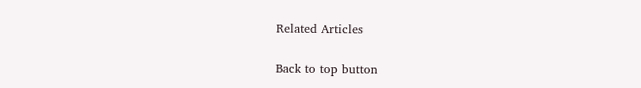Related Articles

Back to top button